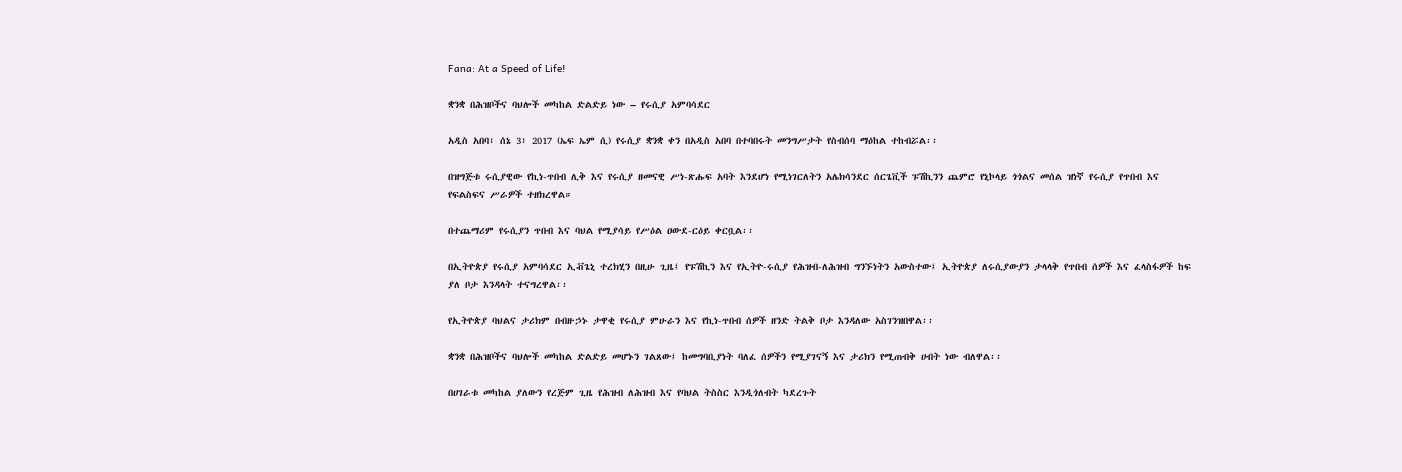Fana: At a Speed of Life!

ቋንቋ በሕዝቦችና ባህሎች መካከል ድልድይ ነው – የሩሲያ አምባሳደር

አዲስ አበባ፣ ሰኔ 3፣ 2017 (ኤፍ ኤም ሲ) የሩሲያ ቋንቋ ቀን በአዲስ አበባ በተባበሩት መንግሥታት የስብሰባ ማዕከል ተከብሯል፡፡

በዝግጅቱ ሩሲያዊው የኪነ-ጥበብ ሊቅ እና የሩሲያ ዘመናዊ ሥነ-ጽሑፍ አባት እንደሆነ የሚነገርለትን አሌክሳንደር ሰርጌቪች ፑሽኪንን ጨምሮ የኒኮላይ ጎጎልና መሰል ዝነኛ የሩሲያ የጥበብ እና የፍልስፍና ሥራዎች ተዘክረዋል።

በተጨማሪም የሩሲያን ጥበብ እና ባህል የሚያሳይ የሥዕል ዐውደ-ርዕይ ቀርቧል፡፡

በኢትዮጵያ የሩሲያ አምባሳደር ኢቭጌኒ ተረክሂን በዚሁ ጊዜ፤ የፑሽኪን እና የኢትዮ-ሩሲያ የሕዝብ-ለሕዝብ ግንኙነትን አውስተው፤ ኢትዮጵያ ለሩሲያውያን ታላላቅ የጥበብ ሰዎች እና ፈላስፋዎች ከፍ ያለ ቦታ እንዳላት ተናግረዋል፡፡

የኢትዮጵያ ባህልና ታሪክም በብዙኃኑ ታዋቂ የሩሲያ ምሁራን እና የኪነ-ጥበብ ሰዎች ዘንድ ትልቅ ቦታ እንዳለው አስገንዝበዋል፡፡

ቋንቋ በሕዝቦችና ባህሎች መካከል ድልድይ መሆኑን ገልጸው፤ ከመግባቢያነት ባለፈ ሰዎችን የሚያገናኝ እና ታሪክን የሚጠብቅ ሀብት ነው ብለዋል፡፡

በሀገራቱ መካከል ያለውን የረጅም ጊዜ የሕዝብ ለሕዝብ እና የባህል ትስስር እንዲጎለብት ካደረጉት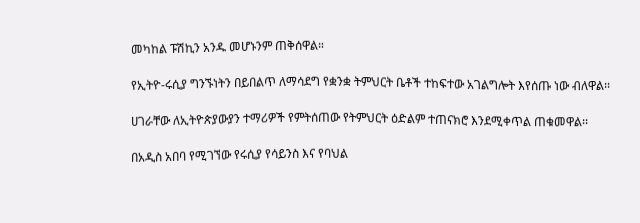መካከል ፑሽኪን አንዱ መሆኑንም ጠቅሰዋል።

የኢትዮ-ሩሲያ ግንኙነትን በይበልጥ ለማሳደግ የቋንቋ ትምህርት ቤቶች ተከፍተው አገልግሎት እየሰጡ ነው ብለዋል፡፡

ሀገራቸው ለኢትዮጵያውያን ተማሪዎች የምትሰጠው የትምህርት ዕድልም ተጠናክሮ እንደሚቀጥል ጠቁመዋል፡፡

በአዲስ አበባ የሚገኘው የሩሲያ የሳይንስ እና የባህል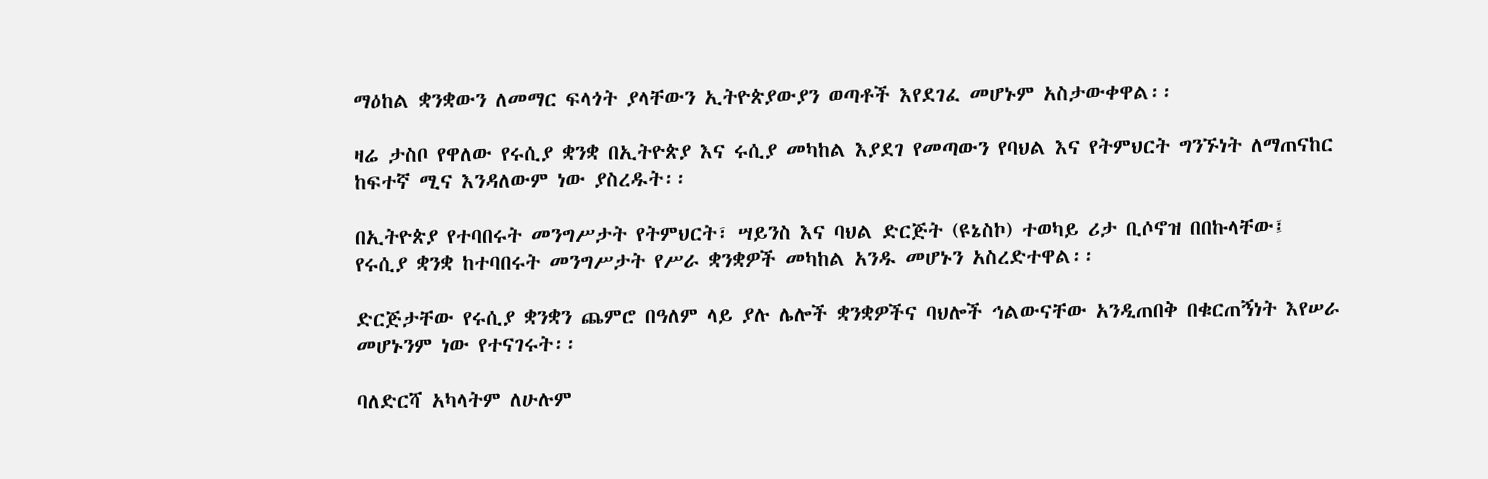ማዕከል ቋንቋውን ለመማር ፍላጎት ያላቸውን ኢትዮጵያውያን ወጣቶች እየደገፈ መሆኑም አስታውቀዋል፡፡

ዛሬ ታስቦ የዋለው የሩሲያ ቋንቋ በኢትዮጵያ እና ሩሲያ መካከል እያደገ የመጣውን የባህል እና የትምህርት ግንኙነት ለማጠናከር ከፍተኛ ሚና እንዳለውም ነው ያስረዱት፡፡

በኢትዮጵያ የተባበሩት መንግሥታት የትምህርት፣ ሣይንስ እና ባህል ድርጅት (ዩኔስኮ) ተወካይ ሪታ ቢሶኖዝ በበኩላቸው፤ የሩሲያ ቋንቋ ከተባበሩት መንግሥታት የሥራ ቋንቋዎች መካከል አንዱ መሆኑን አስረድተዋል፡፡

ድርጅታቸው የሩሲያ ቋንቋን ጨምሮ በዓለም ላይ ያሉ ሌሎች ቋንቋዎችና ባህሎች ኅልውናቸው አንዲጠበቅ በቁርጠኝነት እየሠራ መሆኑንም ነው የተናገሩት፡፡

ባለድርሻ አካላትም ለሁሉም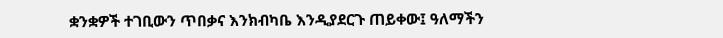ቋንቋዎች ተገቢውን ጥበቃና እንክብካቤ እንዲያደርጉ ጠይቀው፤ ዓለማችን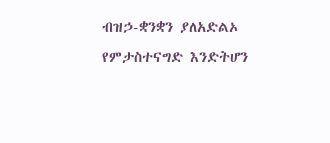ብዝኃ-ቋንቋን ያለአድልኦ የምታስተናግድ እንድትሆን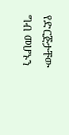የድርጅታቸው ግብ መሆኑን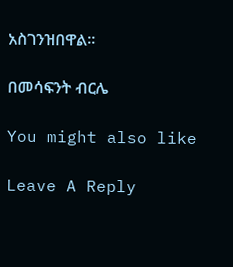አስገንዝበዋል፡፡

በመሳፍንት ብርሌ

You might also like

Leave A Reply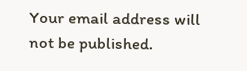Your email address will not be published.